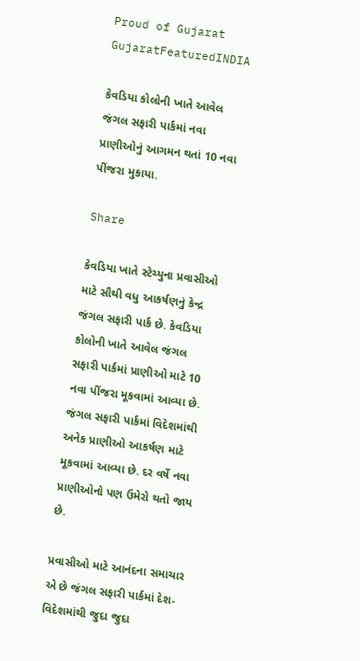Proud of Gujarat
GujaratFeaturedINDIA

કેવડિયા કોલોની ખાતે આવેલ જંગલ સફારી પાર્કમાં નવા પ્રાણીઓનું આગમન થતાં 10 નવા પીંજરા મુકાયા.

Share

કેવડિયા ખાતે સ્ટેચ્યુના પ્રવાસીઓ માટે સૌથી વધુ આકર્ષણનું કેન્દ્ર જંગલ સફારી પાર્ક છે. કેવડિયા કોલોની ખાતે આવેલ જંગલ સફારી પાર્કમાં પ્રાણીઓ માટે 10 નવા પીંજરા મૂકવામાં આવ્યા છે. જંગલ સફારી પાર્કમાં વિદેશમાંથી અનેક પ્રાણીઓ આકર્ષણ માટે મૂકવામાં આવ્યા છે. દર વર્ષે નવા પ્રાણીઓનો પણ ઉમેરો થતો જાય છે.

પ્રવાસીઓ માટે આનંદના સમાચાર એ છે જંગલ સફારી પાર્કમાં દેશ-વિદેશમાંથી જુદા જુદા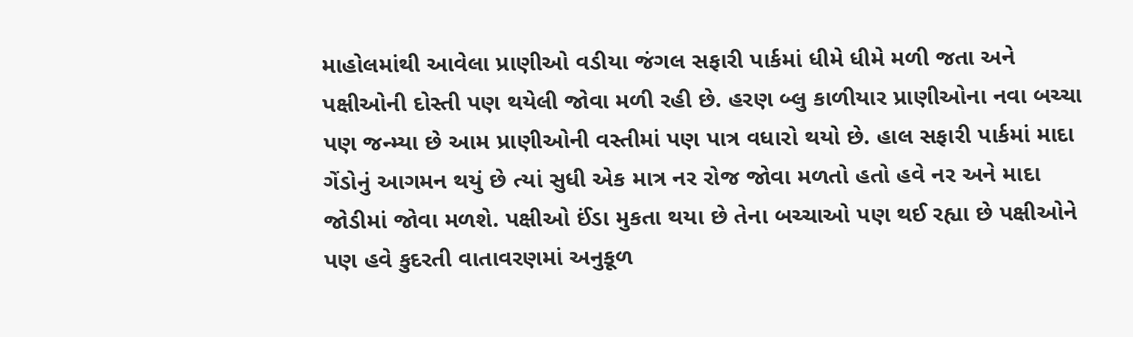માહોલમાંથી આવેલા પ્રાણીઓ વડીયા જંગલ સફારી પાર્કમાં ધીમે ધીમે મળી જતા અને પક્ષીઓની દોસ્તી પણ થયેલી જોવા મળી રહી છે. હરણ બ્લુ કાળીયાર પ્રાણીઓના નવા બચ્ચા પણ જન્મ્યા છે આમ પ્રાણીઓની વસ્તીમાં પણ પાત્ર વધારો થયો છે. હાલ સફારી પાર્કમાં માદા ગેંડોનું આગમન થયું છે ત્યાં સુધી એક માત્ર નર રોજ જોવા મળતો હતો હવે નર અને માદા જોડીમાં જોવા મળશે. પક્ષીઓ ઈંડા મુકતા થયા છે તેના બચ્ચાઓ પણ થઈ રહ્યા છે પક્ષીઓને પણ હવે કુદરતી વાતાવરણમાં અનુકૂળ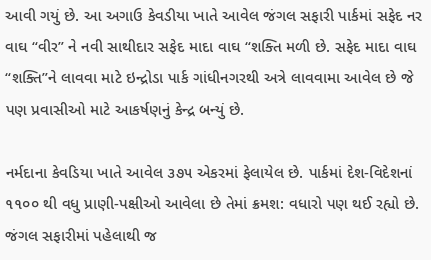આવી ગયું છે. આ અગાઉ કેવડીયા ખાતે આવેલ જંગલ સફારી પાર્કમાં સફેદ નર વાઘ “વીર” ને નવી સાથીદાર સફેદ માદા વાઘ “શક્તિ મળી છે. સફેદ માદા વાઘ “શક્તિ”ને લાવવા માટે ઇન્દ્રોડા પાર્ક ગાંધીનગરથી અત્રે લાવવામા આવેલ છે જે પણ પ્રવાસીઓ માટે આકર્ષણનું કેન્દ્ર બન્યું છે.

નર્મદાના કેવડિયા ખાતે આવેલ ૩૭૫ એકરમાં ફેલાયેલ છે. પાર્કમાં દેશ-વિદેશનાં ૧૧૦૦ થી વધુ પ્રાણી-પક્ષીઓ આવેલા છે તેમાં ક્રમશ: વધારો પણ થઈ રહ્યો છે. જંગલ સફારીમાં પહેલાથી જ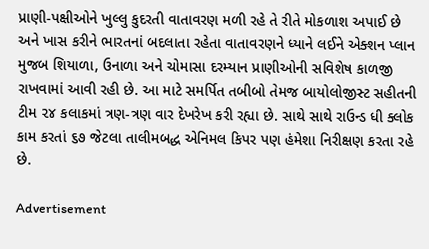પ્રાણી-પક્ષીઓને ખુલ્લુ કુદરતી વાતાવરણ મળી રહે તે રીતે મોકળાશ અપાઈ છે અને ખાસ કરીને ભારતનાં બદલાતા રહેતા વાતાવરણને ધ્યાને લઈને એક્શન પ્લાન મુજબ શિયાળા, ઉનાળા અને ચોમાસા દરમ્યાન પ્રાણીઓની સવિશેષ કાળજી રાખવામાં આવી રહી છે. આ માટે સમર્પિત તબીબો તેમજ બાયોલોજીસ્ટ સહીતની ટીમ ૨૪ કલાકમાં ત્રણ-ત્રણ વાર દેખરેખ કરી રહ્યા છે. સાથે સાથે રાઉન્ડ ધી ક્લોક કામ કરતાં ૬૭ જેટલા તાલીમબદ્ધ એનિમલ કિપર પણ હંમેશા નિરીક્ષણ કરતા રહે છે.

Advertisement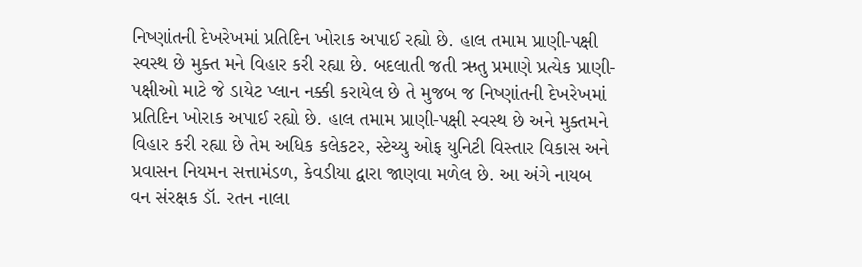નિષ્ણાંતની દેખરેખમાં પ્રતિદિન ખોરાક અપાઈ રહ્યો છે. હાલ તમામ પ્રાણી-પક્ષી સ્વસ્થ છે મુક્ત મને વિહાર કરી રહ્યા છે. બદલાતી જતી ઋતુ પ્રમાણે પ્રત્યેક પ્રાણી-પક્ષીઓ માટે જે ડાયેટ પ્લાન નક્કી કરાયેલ છે તે મુજબ જ નિષ્ણાંતની દેખરેખમાં પ્રતિદિન ખોરાક અપાઈ રહ્યો છે. હાલ તમામ પ્રાણી-પક્ષી સ્વસ્થ છે અને મુક્તમને વિહાર કરી રહ્યા છે તેમ અધિક કલેકટર, સ્ટેચ્યુ ઓફ યુનિટી વિસ્તાર વિકાસ અને પ્રવાસન નિયમન સત્તામંડળ, કેવડીયા દ્વારા જાણવા મળેલ છે. આ અંગે નાયબ વન સંરક્ષક ડૉ. રતન નાલા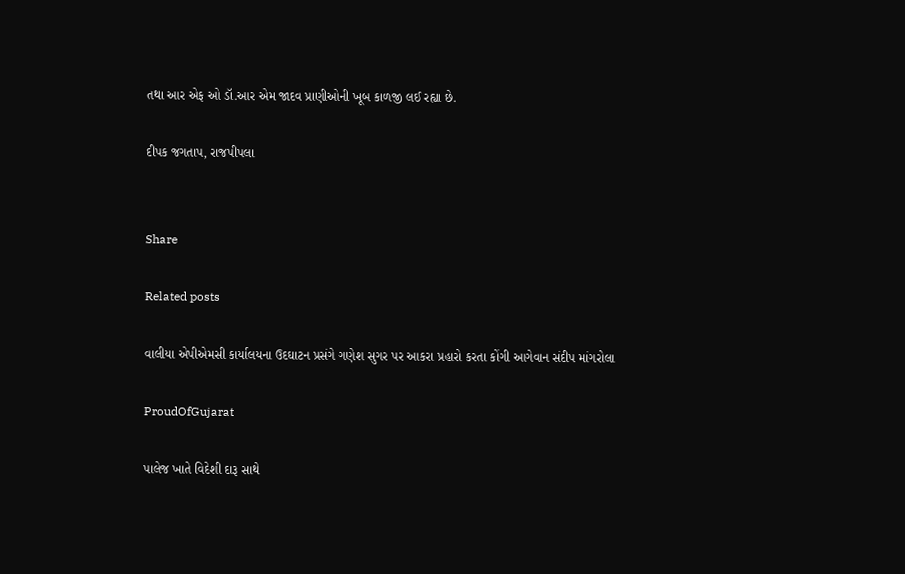તથા આર એફ ઓ ડૉ.આર એમ જાદવ પ્રાણીઓની ખૂબ કાળજી લઈ રહ્યા છે.

દીપક જગતાપ, રાજપીપલા


Share

Related posts

વાલીયા એપીએમસી કાર્યાલયના ઉદઘાટન પ્રસંગે ગણેશ સુગર પર આકરા પ્રહારો કરતા કોંગી આગેવાન સંદીપ માંગરોલા

ProudOfGujarat

પાલેજ ખાતે વિદેશી દારૂ સાથે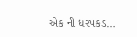એક ની ધરપકડ…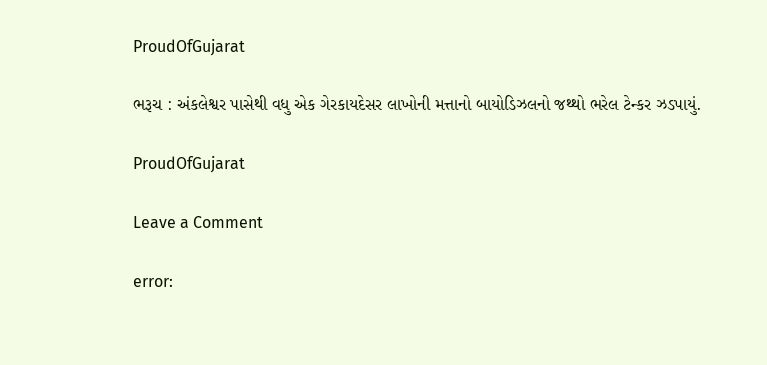ProudOfGujarat

ભરૂચ : અંકલેશ્વર પાસેથી વધુ એક ગેરકાયદેસર લાખોની મત્તાનો બાયોડિઝલનો જથ્થો ભરેલ ટેન્કર ઝડપાયું.

ProudOfGujarat

Leave a Comment

error: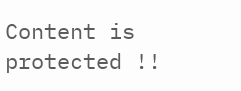Content is protected !!